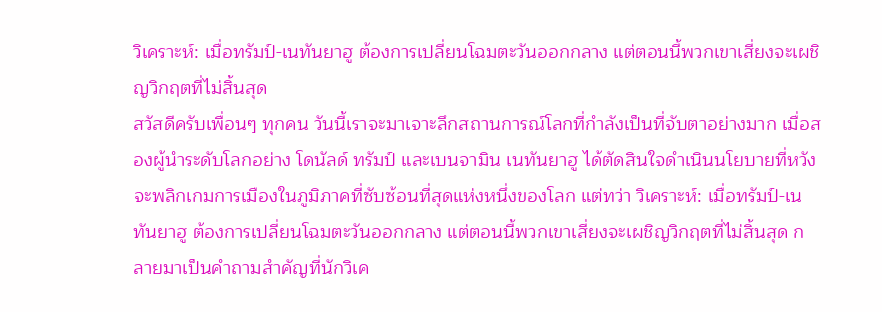วิเคราะห์: เมื่อทรัมป์-เนทันยาฮู ต้องการเปลี่ยนโฉมตะวันออกกลาง แต่ตอนนี้พวกเขาเสี่ยงจะเผชิญวิกฤตที่ไม่สิ้นสุด
สวัสดีครับเพื่อนๆ ทุกคน วันนี้เราจะมาเจาะลึกสถานการณ์โลกที่กำลังเป็นที่จับตาอย่างมาก เมื่อสองผู้นำระดับโลกอย่าง โดนัลด์ ทรัมป์ และเบนจามิน เนทันยาฮู ได้ตัดสินใจดำเนินนโยบายที่หวังจะพลิกเกมการเมืองในภูมิภาคที่ซับซ้อนที่สุดแห่งหนึ่งของโลก แต่ทว่า วิเคราะห์: เมื่อทรัมป์-เนทันยาฮู ต้องการเปลี่ยนโฉมตะวันออกกลาง แต่ตอนนี้พวกเขาเสี่ยงจะเผชิญวิกฤตที่ไม่สิ้นสุด กลายมาเป็นคำถามสำคัญที่นักวิเค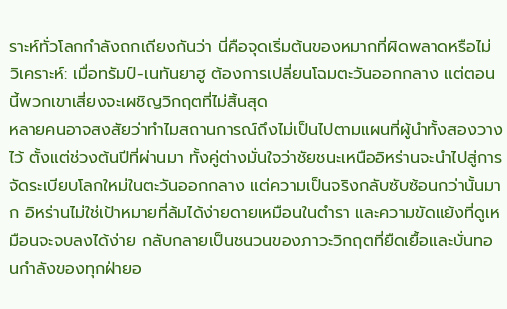ราะห์ทั่วโลกกำลังถกเถียงกันว่า นี่คือจุดเริ่มต้นของหมากที่ผิดพลาดหรือไม่
วิเคราะห์: เมื่อทรัมป์-เนทันยาฮู ต้องการเปลี่ยนโฉมตะวันออกกลาง แต่ตอนนี้พวกเขาเสี่ยงจะเผชิญวิกฤตที่ไม่สิ้นสุด
หลายคนอาจสงสัยว่าทำไมสถานการณ์ถึงไม่เป็นไปตามแผนที่ผู้นำทั้งสองวางไว้ ตั้งแต่ช่วงต้นปีที่ผ่านมา ทั้งคู่ต่างมั่นใจว่าชัยชนะเหนืออิหร่านจะนำไปสู่การจัดระเบียบโลกใหม่ในตะวันออกกลาง แต่ความเป็นจริงกลับซับซ้อนกว่านั้นมาก อิหร่านไม่ใช่เป้าหมายที่ล้มได้ง่ายดายเหมือนในตำรา และความขัดแย้งที่ดูเหมือนจะจบลงได้ง่าย กลับกลายเป็นชนวนของภาวะวิกฤตที่ยืดเยื้อและบั่นทอนกำลังของทุกฝ่ายอ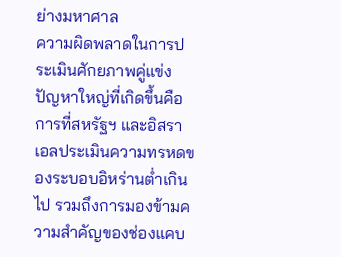ย่างมหาศาล
ความผิดพลาดในการประเมินศักยภาพคู่แข่ง
ปัญหาใหญ่ที่เกิดขึ้นคือการที่สหรัฐฯ และอิสราเอลประเมินความทรหดของระบอบอิหร่านต่ำเกินไป รวมถึงการมองข้ามความสำคัญของช่องแคบ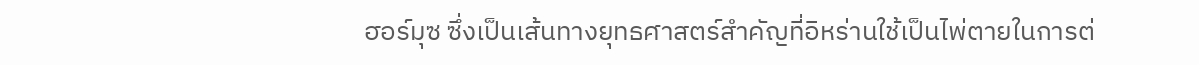ฮอร์มุซ ซึ่งเป็นเส้นทางยุทธศาสตร์สำคัญที่อิหร่านใช้เป็นไพ่ตายในการต่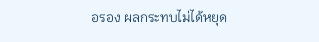อรอง ผลกระทบไม่ได้หยุด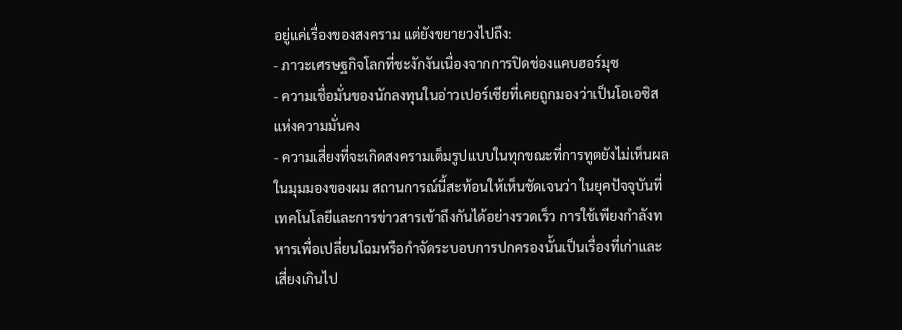อยู่แค่เรื่องของสงคราม แต่ยังขยายวงไปถึง:
- ภาวะเศรษฐกิจโลกที่ชะงักงันเนื่องจากการปิดช่องแคบฮอร์มุซ
- ความเชื่อมั่นของนักลงทุนในอ่าวเปอร์เซียที่เคยถูกมองว่าเป็นโอเอซิสแห่งความมั่นคง
- ความเสี่ยงที่จะเกิดสงครามเต็มรูปแบบในทุกขณะที่การทูตยังไม่เห็นผล
ในมุมมองของผม สถานการณ์นี้สะท้อนให้เห็นชัดเจนว่า ในยุคปัจจุบันที่เทคโนโลยีและการข่าวสารเข้าถึงกันได้อย่างรวดเร็ว การใช้เพียงกำลังทหารเพื่อเปลี่ยนโฉมหรือกำจัดระบอบการปกครองนั้นเป็นเรื่องที่เก่าและเสี่ยงเกินไป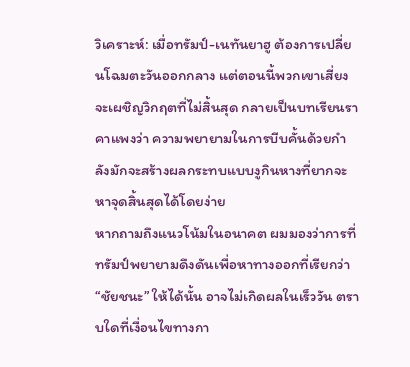วิเคราะห์: เมื่อทรัมป์-เนทันยาฮู ต้องการเปลี่ยนโฉมตะวันออกกลาง แต่ตอนนี้พวกเขาเสี่ยงจะเผชิญวิกฤตที่ไม่สิ้นสุด กลายเป็นบทเรียนราคาแพงว่า ความพยายามในการบีบคั้นด้วยกำลังมักจะสร้างผลกระทบแบบงูกินหางที่ยากจะหาจุดสิ้นสุดได้โดยง่าย
หากถามถึงแนวโน้มในอนาคต ผมมองว่าการที่ทรัมป์พยายามดึงดันเพื่อหาทางออกที่เรียกว่า “ชัยชนะ” ให้ได้นั้น อาจไม่เกิดผลในเร็ววัน ตราบใดที่เงื่อนไขทางกา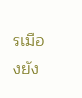รเมืองยัง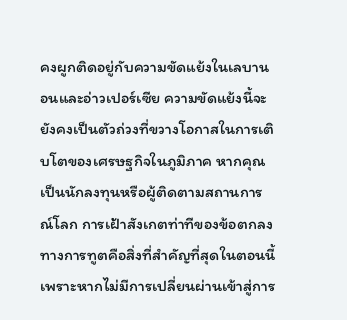คงผูกติดอยู่กับความขัดแย้งในเลบานอนและอ่าวเปอร์เซีย ความขัดแย้งนี้จะยังคงเป็นตัวถ่วงที่ขวางโอกาสในการเติบโตของเศรษฐกิจในภูมิภาค หากคุณเป็นนักลงทุนหรือผู้ติดตามสถานการณ์โลก การเฝ้าสังเกตท่าทีของข้อตกลงทางการทูตคือสิ่งที่สำคัญที่สุดในตอนนี้ เพราะหากไม่มีการเปลี่ยนผ่านเข้าสู่การ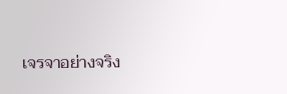เจรจาอย่างจริง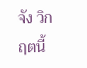จัง วิกฤตนี้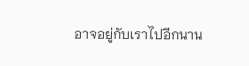อาจอยู่กับเราไปอีกนาน